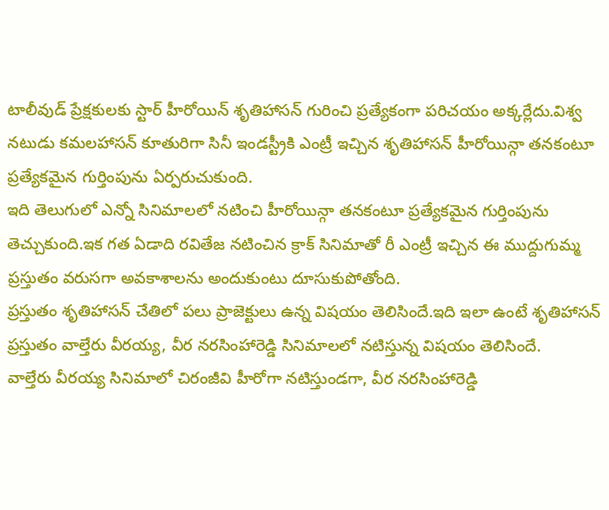టాలీవుడ్ ప్రేక్షకులకు స్టార్ హీరోయిన్ శృతిహాసన్ గురించి ప్రత్యేకంగా పరిచయం అక్కర్లేదు.విశ్వ నటుడు కమలహాసన్ కూతురిగా సినీ ఇండస్ట్రీకి ఎంట్రీ ఇచ్చిన శృతిహాసన్ హీరోయిన్గా తనకంటూ ప్రత్యేకమైన గుర్తింపును ఏర్పరుచుకుంది.
ఇది తెలుగులో ఎన్నో సినిమాలలో నటించి హీరోయిన్గా తనకంటూ ప్రత్యేకమైన గుర్తింపును తెచ్చుకుంది.ఇక గత ఏడాది రవితేజ నటించిన క్రాక్ సినిమాతో రీ ఎంట్రీ ఇచ్చిన ఈ ముద్దుగుమ్మ ప్రస్తుతం వరుసగా అవకాశాలను అందుకుంటు దూసుకుపోతోంది.
ప్రస్తుతం శృతిహాసన్ చేతిలో పలు ప్రాజెక్టులు ఉన్న విషయం తెలిసిందే.ఇది ఇలా ఉంటే శృతిహాసన్ ప్రస్తుతం వాల్తేరు వీరయ్య, వీర నరసింహారెడ్డి సినిమాలలో నటిస్తున్న విషయం తెలిసిందే.
వాల్తేరు వీరయ్య సినిమాలో చిరంజీవి హీరోగా నటిస్తుండగా, వీర నరసింహారెడ్డి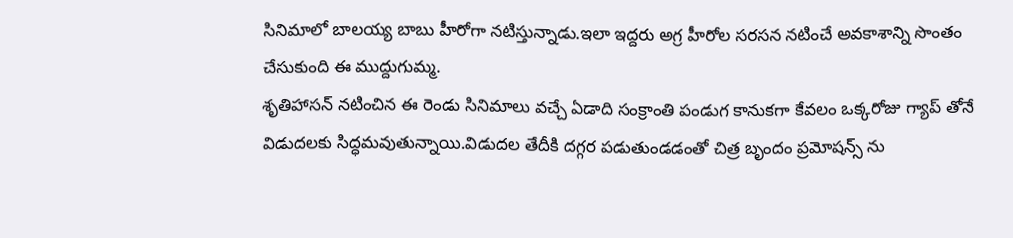సినిమాలో బాలయ్య బాబు హీరోగా నటిస్తున్నాడు.ఇలా ఇద్దరు అగ్ర హీరోల సరసన నటించే అవకాశాన్ని సొంతం చేసుకుంది ఈ ముద్దుగుమ్మ.
శృతిహాసన్ నటించిన ఈ రెండు సినిమాలు వచ్చే ఏడాది సంక్రాంతి పండుగ కానుకగా కేవలం ఒక్కరోజు గ్యాప్ తోనే విడుదలకు సిద్ధమవుతున్నాయి.విడుదల తేదీకి దగ్గర పడుతుండడంతో చిత్ర బృందం ప్రమోషన్స్ ను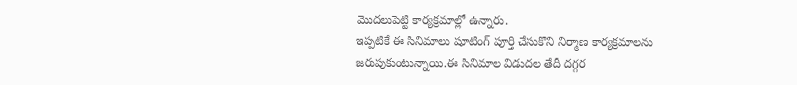మొదలుపెట్టి కార్యక్రమాల్లో ఉన్నారు.
ఇప్పటికే ఈ సినిమాలు షూటింగ్ పూర్తి చేసుకొని నిర్మాణ కార్యక్రమాలను జరుపుకుంటున్నాయి.ఈ సినిమాల విడుదల తేదీ దగ్గర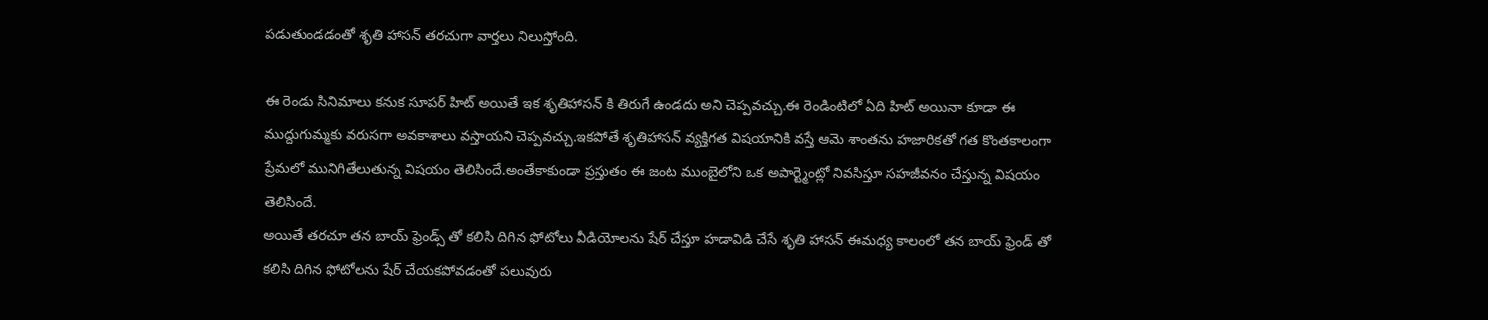పడుతుండడంతో శృతి హాసన్ తరచుగా వార్తలు నిలుస్తోంది.

ఈ రెండు సినిమాలు కనుక సూపర్ హిట్ అయితే ఇక శృతిహాసన్ కి తిరుగే ఉండదు అని చెప్పవచ్చు.ఈ రెండింటిలో ఏది హిట్ అయినా కూడా ఈ ముద్దుగుమ్మకు వరుసగా అవకాశాలు వస్తాయని చెప్పవచ్చు.ఇకపోతే శృతిహాసన్ వ్యక్తిగత విషయానికి వస్తే ఆమె శాంతను హజారికతో గత కొంతకాలంగా ప్రేమలో మునిగితేలుతున్న విషయం తెలిసిందే.అంతేకాకుండా ప్రస్తుతం ఈ జంట ముంబైలోని ఒక అపార్ట్మెంట్లో నివసిస్తూ సహజీవనం చేస్తున్న విషయం తెలిసిందే.
అయితే తరచూ తన బాయ్ ఫ్రెండ్స్ తో కలిసి దిగిన ఫోటోలు వీడియోలను షేర్ చేస్తూ హడావిడి చేసే శృతి హాసన్ ఈమధ్య కాలంలో తన బాయ్ ఫ్రెండ్ తో కలిసి దిగిన ఫోటోలను షేర్ చేయకపోవడంతో పలువురు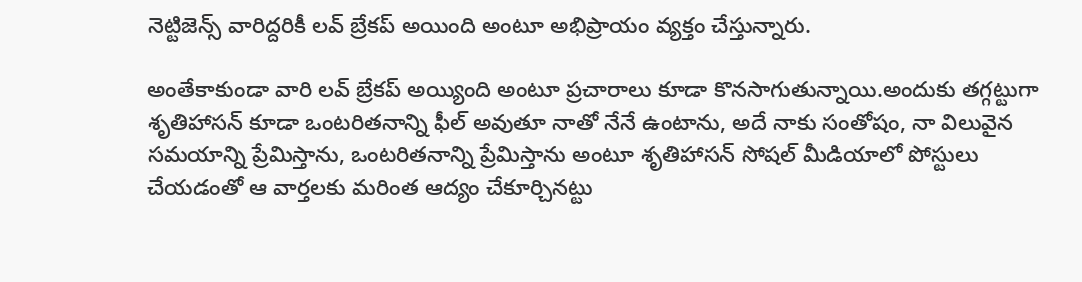నెట్టిజెన్స్ వారిద్దరికీ లవ్ బ్రేకప్ అయింది అంటూ అభిప్రాయం వ్యక్తం చేస్తున్నారు.

అంతేకాకుండా వారి లవ్ బ్రేకప్ అయ్యింది అంటూ ప్రచారాలు కూడా కొనసాగుతున్నాయి.అందుకు తగ్గట్టుగా శృతిహాసన్ కూడా ఒంటరితనాన్ని ఫీల్ అవుతూ నాతో నేనే ఉంటాను, అదే నాకు సంతోషం, నా విలువైన సమయాన్ని ప్రేమిస్తాను, ఒంటరితనాన్ని ప్రేమిస్తాను అంటూ శృతిహాసన్ సోషల్ మీడియాలో పోస్టులు చేయడంతో ఆ వార్తలకు మరింత ఆద్యం చేకూర్చినట్టు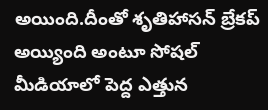అయింది.దీంతో శృతిహాసన్ బ్రేకప్ అయ్యింది అంటూ సోషల్ మీడియాలో పెద్ద ఎత్తున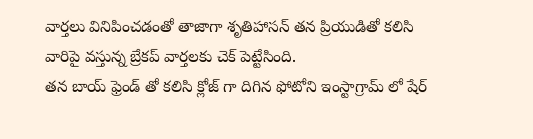వార్తలు వినిపించడంతో తాజాగా శృతిహాసన్ తన ప్రియుడితో కలిసి వారిపై వస్తున్న బ్రేకప్ వార్తలకు చెక్ పెట్టేసింది.
తన బాయ్ ఫ్రెండ్ తో కలిసి క్లోజ్ గా దిగిన ఫోటోని ఇంస్టాగ్రామ్ లో షేర్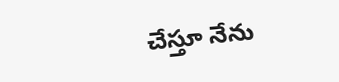చేస్తూ నేను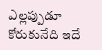ఎల్లప్పుడూ కోరుకునేది ఇదే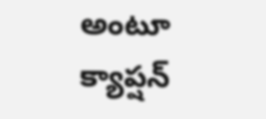అంటూ క్యాప్షన్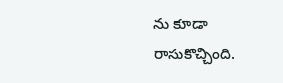ను కూడా రాసుకొచ్చింది.